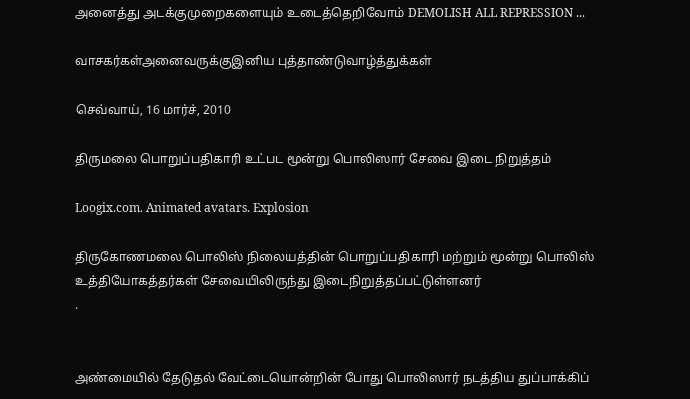அனைத்து அடக்குமுறைகளையும் உடைத்தெறிவோம் DEMOLISH ALL REPRESSION ...

வாசகர்கள்அனைவருக்குஇனிய புத்தாண்டுவாழ்த்துக்கள்

செவ்வாய், 16 மார்ச், 2010

திருமலை பொறுப்பதிகாரி உட்பட மூன்று பொலிஸார் சேவை இடை நிறுத்தம்

Loogix.com. Animated avatars. Explosion

திருகோணமலை பொலிஸ் நிலையத்தின் பொறுப்பதிகாரி மற்றும் மூன்று பொலிஸ் உத்தியோகத்தர்கள் சேவையிலிருந்து இடைநிறுத்தப்பட்டுள்ளனர்
.


அண்மையில் தேடுதல் வேட்டையொன்றின் போது பொலிஸார் நடத்திய துப்பாக்கிப்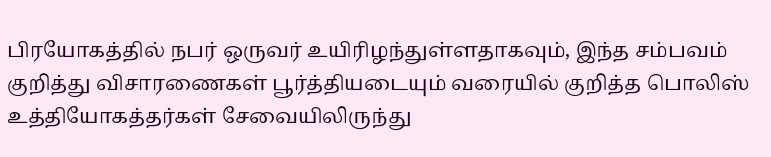பிரயோகத்தில் நபர் ஒருவர் உயிரிழந்துள்ளதாகவும், இந்த சம்பவம் குறித்து விசாரணைகள் பூர்த்தியடையும் வரையில் குறித்த பொலிஸ் உத்தியோகத்தர்கள் சேவையிலிருந்து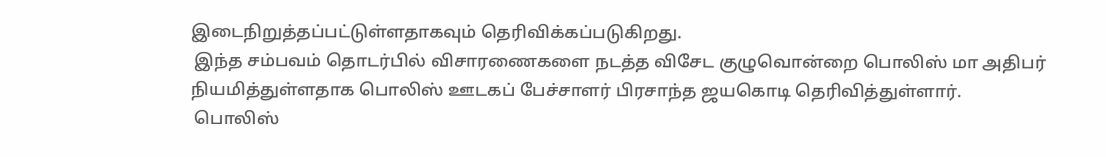இடைநிறுத்தப்பட்டுள்ளதாகவும் தெரிவிக்கப்படுகிறது.
 இந்த சம்பவம் தொடர்பில் விசாரணைகளை நடத்த விசேட குழுவொன்றை பொலிஸ் மா அதிபர் நியமித்துள்ளதாக பொலிஸ் ஊடகப் பேச்சாளர் பிரசாந்த ஜயகொடி தெரிவித்துள்ளார்.
 பொலிஸ்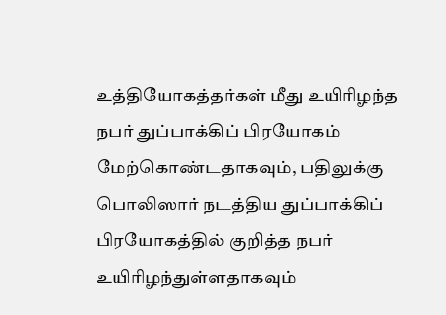உத்தியோகத்தர்கள் மீது உயிரிழந்த நபர் துப்பாக்கிப் பிரயோகம்  மேற்கொண்டதாகவும், பதிலுக்கு பொலிஸார் நடத்திய துப்பாக்கிப் பிரயோகத்தில் குறித்த நபர் உயிரிழந்துள்ளதாகவும்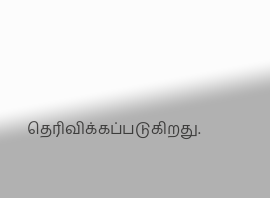தெரிவிக்கப்படுகிறது.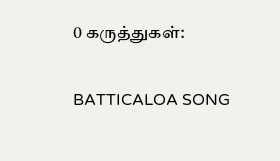0 கருத்துகள்:

BATTICALOA SONG